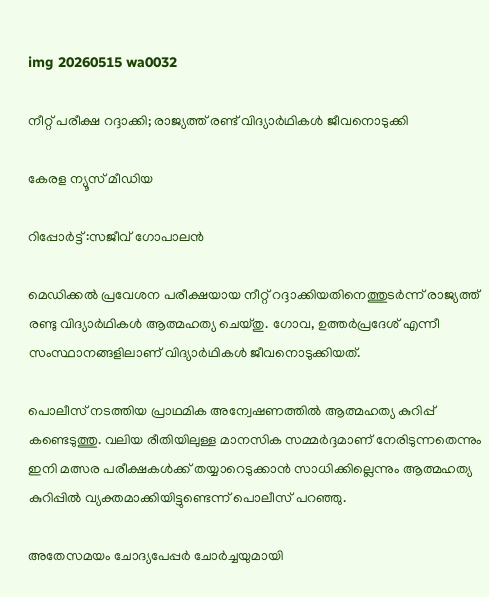img 20260515 wa0032

നീറ്റ് പരീക്ഷ റദ്ദാക്കി; രാജ്യത്ത് രണ്ട് വിദ്യാർഥികൾ ജീവനൊടുക്കി

കേരള ന്യൂസ്‌ മീഡിയ

റിപ്പോർട്ട്‌ :സജീവ് ഗോപാലൻ

മെഡിക്കൽ പ്രവേശന പരീക്ഷയായ നീറ്റ് റദ്ദാക്കിയതിനെത്തുടർന്ന് രാജ്യത്ത് രണ്ടു വിദ്യാർഥികൾ ആത്മഹത്യ ചെയ്തു. ഗോവ, ഉത്തർപ്രദേശ് എന്നീ സംസ്ഥാനങ്ങളിലാണ് വിദ്യാർഥികൾ ജീവനൊടുക്കിയത്.

പൊലീസ് നടത്തിയ പ്രാഥമിക അന്വേഷണത്തിൽ ആത്മഹത്യ കുറിപ്പ് കണ്ടെടുത്തു. വലിയ രീതിയിലുള്ള മാനസിക സമ്മർദ്ദമാണ് നേരിടുന്നതെന്നും ഇനി മത്സര പരീക്ഷകൾക്ക് തയ്യാറെടുക്കാൻ സാധിക്കില്ലെന്നും ആത്മഹത്യ കുറിപ്പിൽ വ്യക്തമാക്കിയിട്ടുണ്ടെന്ന് പൊലീസ് പറഞ്ഞു.

അതേസമയം ചോദ്യപേപ്പർ ചോർച്ചയുമായി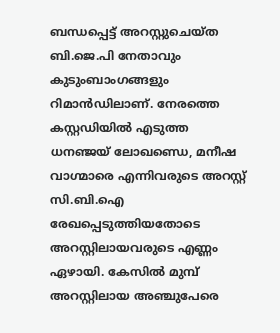ബന്ധപ്പെട്ട് അറസ്റ്റുചെയ്ത ബി.ജെ.പി നേതാവും കുടുംബാംഗങ്ങളും റിമാൻഡിലാണ്. നേരത്തെ കസ്റ്റഡിയിൽ എടുത്ത ധനഞ്ജയ് ലോഖണ്ഡെ, മനീഷ വാഗ്മാരെ എന്നിവരുടെ അറസ്റ്റ് സി.ബി.ഐ രേഖപ്പെടുത്തിയതോടെ അറസ്റ്റിലായവരുടെ എണ്ണം ഏഴായി. കേസിൽ മുമ്പ് അറസ്റ്റിലായ അഞ്ചുപേരെ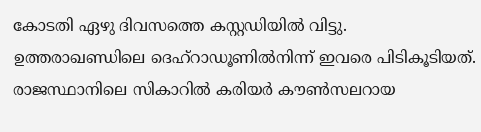കോടതി ഏഴു ദിവസത്തെ കസ്റ്റഡിയിൽ വിട്ടു. ഉത്തരാഖണ്ഡിലെ ദെഹ്‌റാഡൂണിൽനിന്ന് ഇവരെ പിടികൂടിയത്. രാജസ്ഥാനിലെ സികാറിൽ കരിയർ കൗൺസലറായ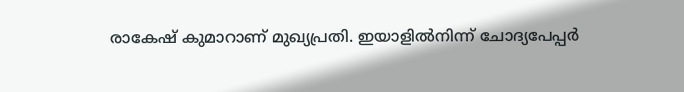രാകേഷ് കുമാറാണ് മുഖ്യപ്രതി. ഇയാളിൽനിന്ന് ചോദ്യപേപ്പർ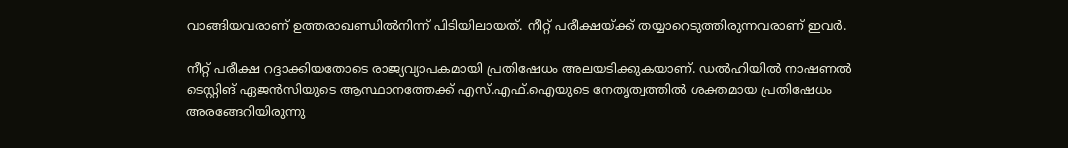വാങ്ങിയവരാണ് ഉത്തരാഖണ്ഡിൽനിന്ന് പിടിയിലായത്. നീറ്റ് പരീക്ഷയ്ക്ക് തയ്യാറെടുത്തിരുന്നവരാണ് ഇവർ.

നീറ്റ് പരീക്ഷ റദ്ദാക്കിയതോടെ രാജ്യവ്യാപകമായി പ്രതിഷേധം അലയടിക്കുകയാണ്. ഡൽഹിയിൽ നാഷണൽ ടെസ്റ്റിങ് ഏജൻസിയുടെ ആസ്ഥാനത്തേക്ക് എസ്.എഫ്.ഐയുടെ നേതൃത്വത്തിൽ ശക്തമായ പ്രതിഷേധം അരങ്ങേറിയിരുന്നു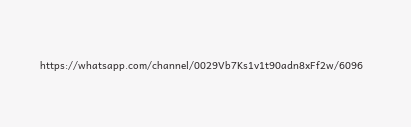https://whatsapp.com/channel/0029Vb7Ks1v1t90adn8xFf2w/6096